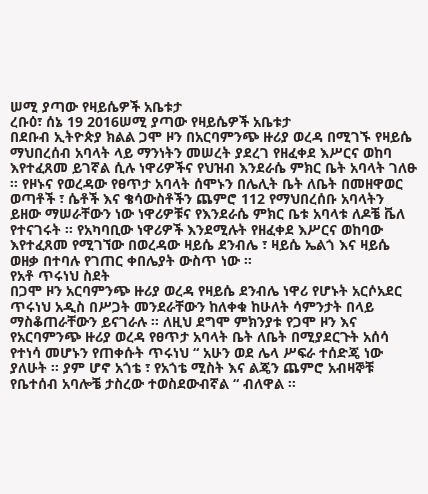ሠሚ ያጣው የዛይሴዎች አቤቱታ
ረቡዕ፣ ሰኔ 19 2016ሠሚ ያጣው የዛይሴዎች አቤቱታ
በደቡብ ኢትዮጵያ ክልል ጋሞ ዞን በአርባምንጭ ዙሪያ ወረዳ በሚገኙ የዛይሴ ማህበረሰብ አባላት ላይ ማንነትን መሠረት ያደረገ የዘፈቀደ እሥርና ወከባ እየተፈጸመ ይገኛል ሲሉ ነዋሪዎችና የህዝብ እንደራሴ ምክር ቤት አባላት ገለፁ ፡፡ የዞኑና የወረዳው የፀጥታ አባላት ሰሞኑን በሌሊት ቤት ለቤት በመዘዋወር ወጣቶች ፣ ሴቶች እና ቄሳውስቶችን ጨምሮ 112 የማህበረሰቡ አባላትን ይዘው ማሠራቸውን ነው ነዋሪዎቹና የእንደራሴ ምክር ቤቱ አባላቱ ለዶቼ ቬለ የተናገሩት ፡፡ የአካባቢው ነዋሪዎች እንደሚሉት የዘፈቀደ እሥርና ወከባው እየተፈጸመ የሚገኘው በወረዳው ዛይሴ ደንብሌ ፣ ዛይሴ ኤልጎ እና ዛይሴ ወዘቃ በተባሉ የገጠር ቀበሌያት ውስጥ ነው ፡፡
የአቶ ጥሩነህ ስደት
በጋሞ ዞን አርባምንጭ ዙሪያ ወረዳ የዛይሴ ደንብሌ ነዋሪ የሆኑት አርሶአደር ጥሩነህ አዲስ በሥጋት መንደራቸውን ከለቀቁ ከሁለት ሳምንታት በላይ ማስቆጠራቸውን ይናገራሉ ፡፡ ለዚህ ደግሞ ምክንያቱ የጋሞ ዞን እና የአርባምንጭ ዙሪያ ወረዳ የፀጥታ አባላት ቤት ለቤት በሚያደርጉት አሰሳ የተነሳ መሆኑን የጠቀሱት ጥሩነህ “ አሁን ወደ ሌላ ሥፍራ ተሰድጄ ነው ያለሁት ፡፡ ያም ሆኖ አጎቴ ፣ የአጎቴ ሚስት እና ልጄን ጨምሮ አብዛኞቹ የቤተሰብ አባሎቼ ታስረው ተወስደውብኛል “ ብለዋል ፡፡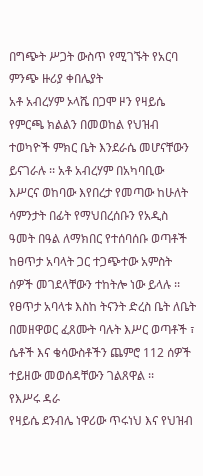በግጭት ሥጋት ውስጥ የሚገኙት የአርባ ምንጭ ዙሪያ ቀበሌያት
አቶ አብረሃም ኦላሼ በጋሞ ዞን የዛይሴ የምርጫ ክልልን በመወከል የህዝብ ተወካዮች ምክር ቤት እንደራሴ መሆናቸውን ይናገራሉ ፡፡ አቶ አብረሃም በአካባቢው እሥርና ወከባው እየበረታ የመጣው ከሁለት ሳምንታት በፊት የማህበረሰቡን የአዲስ ዓመት በዓል ለማክበር የተሰባሰቡ ወጣቶች ከፀጥታ አባላት ጋር ተጋጭተው አምስት ሰዎች መገደላቸውን ተከትሎ ነው ይላሉ ፡፡ የፀጥታ አባላቱ እስከ ትናንት ድረስ ቤት ለቤት በመዘዋወር ፈጸሙት ባሉት እሥር ወጣቶች ፣ ሴቶች እና ቄሳውስቶችን ጨምሮ 112 ሰዎች ተይዘው መወሰዳቸውን ገልጸዋል ፡፡
የእሥሩ ዳራ
የዛይሴ ደንብሌ ነዋሪው ጥሩነህ እና የህዝብ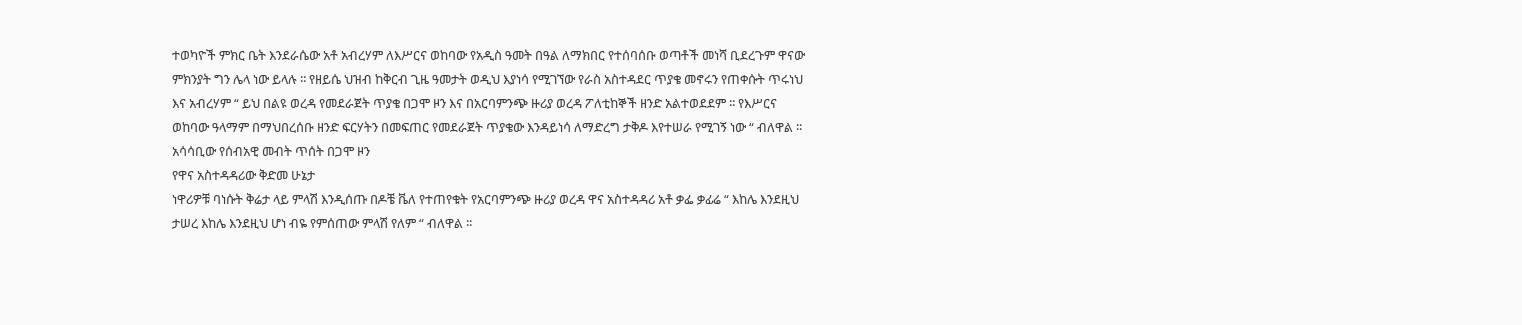ተወካዮች ምክር ቤት እንደራሴው አቶ አብረሃም ለእሥርና ወከባው የአዲስ ዓመት በዓል ለማክበር የተሰባሰቡ ወጣቶች መነሻ ቢደረጉም ዋናው ምክንያት ግን ሌላ ነው ይላሉ ፡፡ የዘይሴ ህዝብ ከቅርብ ጊዜ ዓመታት ወዲህ እያነሳ የሚገኘው የራስ አስተዳደር ጥያቄ መኖሩን የጠቀሱት ጥሩነህ እና አብረሃም “ ይህ በልዩ ወረዳ የመደራጀት ጥያቄ በጋሞ ዞን እና በአርባምንጭ ዙሪያ ወረዳ ፖለቲከኞች ዘንድ አልተወደደም ፡፡ የእሥርና ወከባው ዓላማም በማህበረሰቡ ዘንድ ፍርሃትን በመፍጠር የመደራጀት ጥያቄው እንዳይነሳ ለማድረግ ታቅዶ እየተሠራ የሚገኝ ነው “ ብለዋል ፡፡አሳሳቢው የሰብአዊ መብት ጥሰት በጋሞ ዞን
የዋና አስተዳዳሪው ቅድመ ሁኔታ
ነዋሪዎቹ ባነሱት ቅሬታ ላይ ምላሽ እንዲሰጡ በዶቼ ቬለ የተጠየቁት የአርባምንጭ ዙሪያ ወረዳ ዋና አስተዳዳሪ አቶ ቃፌ ቃፊሬ “ እከሌ እንደዚህ ታሠረ እከሌ እንደዚህ ሆነ ብዬ የምሰጠው ምላሽ የለም “ ብለዋል ፡፡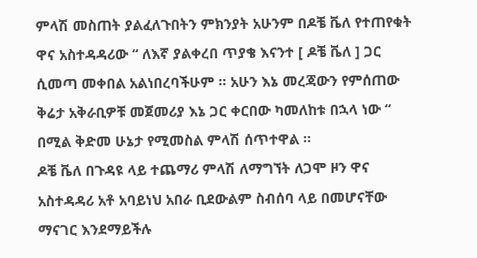ምላሽ መስጠት ያልፈለጉበትን ምክንያት አሁንም በዶቼ ቬለ የተጠየቁት ዋና አስተዳዳሪው “ ለእኛ ያልቀረበ ጥያቄ እናንተ [ ዶቼ ቬለ ] ጋር ሲመጣ መቀበል አልነበረባችሁም ፡፡ አሁን እኔ መረጃውን የምሰጠው ቅሬታ አቅራቢዎቹ መጀመሪያ እኔ ጋር ቀርበው ካመለከቱ በኋላ ነው “ በሚል ቅድመ ሁኔታ የሚመስል ምላሽ ሰጥተዋል ፡፡
ዶቼ ቬለ በጉዳዩ ላይ ተጨማሪ ምላሽ ለማግኘት ለጋሞ ዞን ዋና አስተዳዳሪ አቶ አባይነህ አበራ ቢደውልም ስብሰባ ላይ በመሆናቸው ማናገር እንደማይችሉ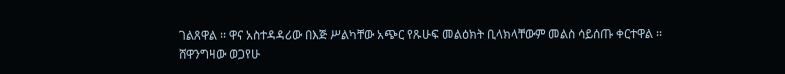ገልጸዋል ፡፡ ዋና አስተዳዳሪው በእጅ ሥልካቸው አጭር የጹሁፍ መልዕክት ቢላክላቸውም መልስ ሳይሰጡ ቀርተዋል ፡፡
ሸዋንግዛው ወጋየሁ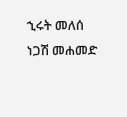ኂሩት መለሰ
ነጋሽ መሐመድ